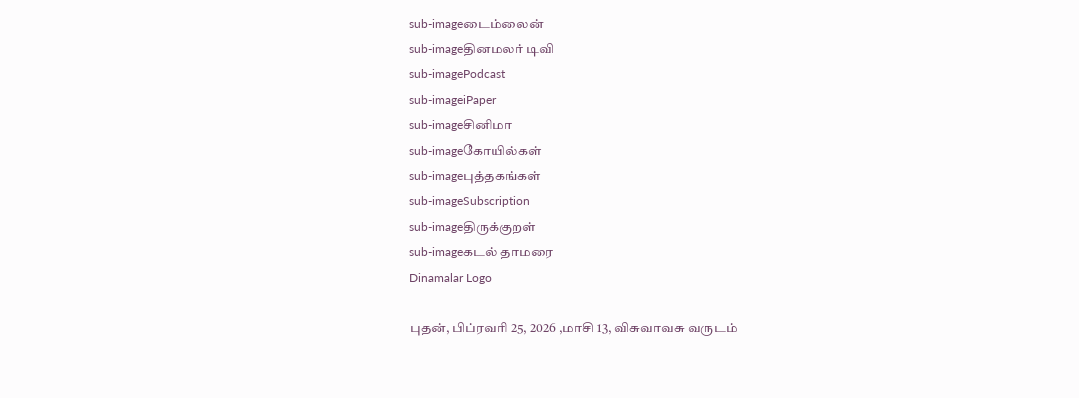sub-imageடைம்லைன்
sub-imageதினமலர் டிவி
sub-imagePodcast
sub-imageiPaper
sub-imageசினிமா
sub-imageகோயில்கள்
sub-imageபுத்தகங்கள்
sub-imageSubscription
sub-imageதிருக்குறள்
sub-imageகடல் தாமரை
Dinamalar Logo

புதன், பிப்ரவரி 25, 2026 ,மாசி 13, விசுவாவசு வருடம்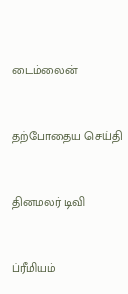டைம்லைன்


தற்போதைய செய்தி


தினமலர் டிவி


ப்ரீமியம்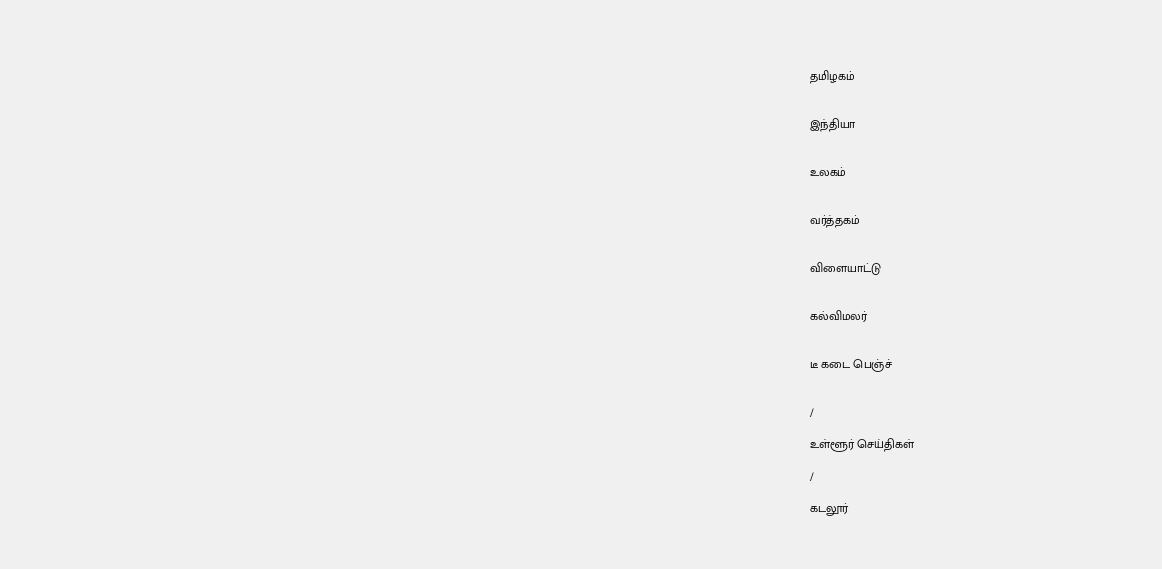தமிழகம்


இந்தியா


உலகம்


வர்த்தகம்


விளையாட்டு


கல்விமலர்


டீ கடை பெஞ்ச்


/

உள்ளூர் செய்திகள்

/

கடலூர்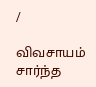/

விவசாயம் சார்ந்த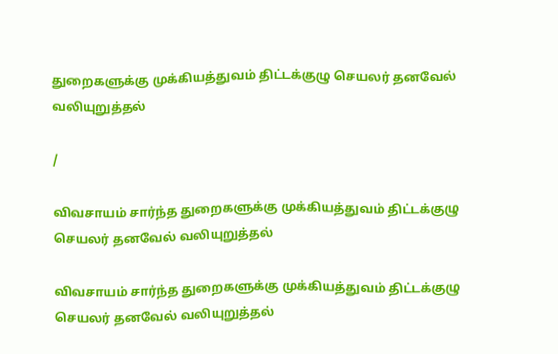துறைகளுக்கு முக்கியத்துவம் திட்டக்குழு செயலர் தனவேல் வலியுறுத்தல்

/

விவசாயம் சார்ந்த துறைகளுக்கு முக்கியத்துவம் திட்டக்குழு செயலர் தனவேல் வலியுறுத்தல்

விவசாயம் சார்ந்த துறைகளுக்கு முக்கியத்துவம் திட்டக்குழு செயலர் தனவேல் வலியுறுத்தல்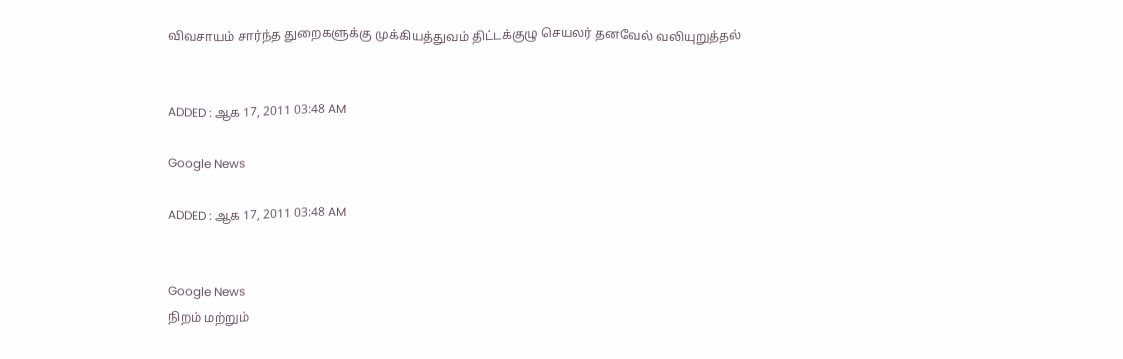விவசாயம் சார்ந்த துறைகளுக்கு முக்கியத்துவம் திட்டக்குழு செயலர் தனவேல் வலியுறுத்தல்


ADDED : ஆக 17, 2011 03:48 AM

Google News

ADDED : ஆக 17, 2011 03:48 AM


Google News
நிறம் மற்றும்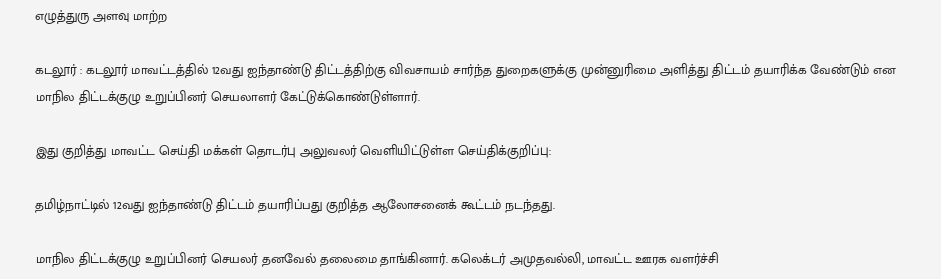எழுத்துரு அளவு மாற்ற

கடலூர் : கடலூர் மாவட்டத்தில் 12வது ஐந்தாண்டு திட்டத்திற்கு விவசாயம் சார்ந்த துறைகளுக்கு முன்னுரிமை அளித்து திட்டம் தயாரிக்க வேண்டும் என மாநில திட்டக்குழு உறுப்பினர் செயலாளர் கேட்டுக்கொண்டுள்ளார்.

இது குறித்து மாவட்ட செய்தி மக்கள் தொடர்பு அலுவலர் வெளியிட்டுள்ள செய்திக்குறிப்பு:

தமிழ்நாட்டில் 12வது ஐந்தாண்டு திட்டம் தயாரிப்பது குறித்த ஆலோசனைக் கூட்டம் நடந்தது.

மாநில திட்டக்குழு உறுப்பினர் செயலர் தனவேல் தலைமை தாங்கினார். கலெக்டர் அமுதவல்லி, மாவட்ட ஊரக வளர்ச்சி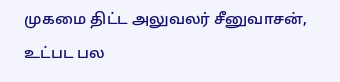முகமை திட்ட அலுவலர் சீனுவாசன், உட்பட பல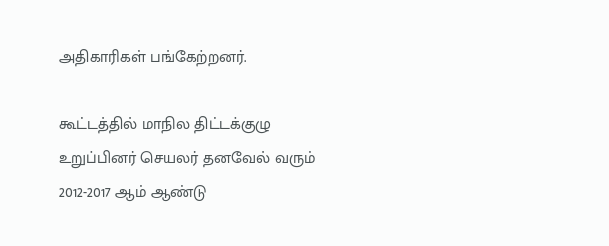அதிகாரிகள் பங்கேற்றனர்.

கூட்டத்தில் மாநில திட்டக்குழு உறுப்பினர் செயலர் தனவேல் வரும் 2012-2017 ஆம் ஆண்டு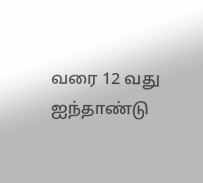வரை 12 வது ஐந்தாண்டு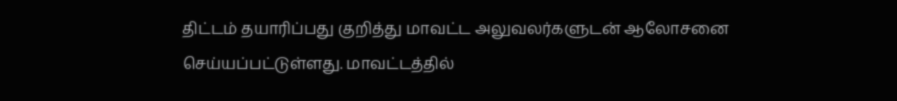திட்டம் தயாரிப்பது குறித்து மாவட்ட அலுவலர்களுடன் ஆலோசனை செய்யப்பட்டுள்ளது. மாவட்டத்தில்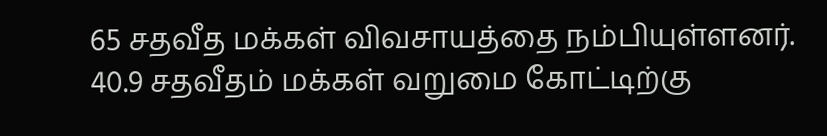65 சதவீத மக்கள் விவசாயத்தை நம்பியுள்ளனர். 40.9 சதவீதம் மக்கள் வறுமை கோட்டிற்கு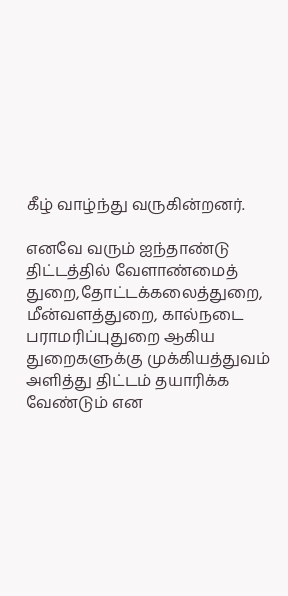கீழ் வாழ்ந்து வருகின்றனர்.

எனவே வரும் ஐந்தாண்டு திட்டத்தில் வேளாண்மைத் துறை,தோட்டக்கலைத்துறை, மீன்வளத்துறை, கால்நடை பராமரிப்புதுறை ஆகிய துறைகளுக்கு முக்கியத்துவம் அளித்து திட்டம் தயாரிக்க வேண்டும் என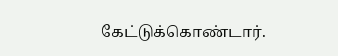கேட்டுக்கொண்டார்.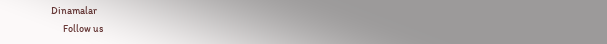Dinamalar
      Follow us